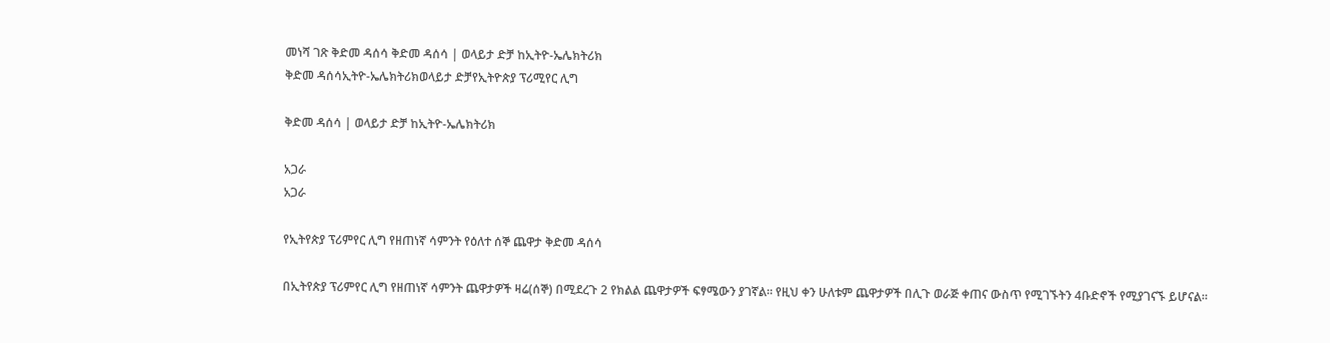መነሻ ገጽ ቅድመ ዳሰሳ ቅድመ ዳሰሳ | ወላይታ ድቻ ከኢትዮ-ኤሌክትሪክ
ቅድመ ዳሰሳኢትዮ-ኤሌክትሪክወላይታ ድቻየኢትዮጵያ ፕሪሚየር ሊግ

ቅድመ ዳሰሳ | ወላይታ ድቻ ከኢትዮ-ኤሌክትሪክ

አጋራ
አጋራ

የኢትየጵያ ፕሪምየር ሊግ የዘጠነኛ ሳምንት የዕለተ ሰኞ ጨዋታ ቅድመ ዳሰሳ

በኢትየጵያ ፕሪምየር ሊግ የዘጠነኛ ሳምንት ጨዋታዎች ዛሬ(ሰኞ) በሚደረጉ 2 የክልል ጨዋታዎች ፍፃሜውን ያገኛል። የዚህ ቀን ሁለቱም ጨዋታዎች በሊጉ ወራጅ ቀጠና ውስጥ የሚገኙትን 4ቡድኖች የሚያገናኙ ይሆናል።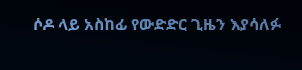ሶዶ ላይ አስከፊ የውድድር ጊዜን እያሳለፉ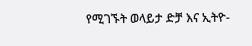የሚገኙት ወላይታ ድቻ እና ኢትዮ-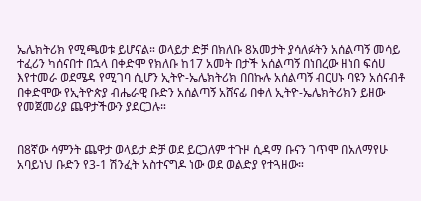ኤሌክትሪክ የሚጫወቱ ይሆናል። ወላይታ ድቻ በክለቡ 8አመታት ያሳለፉትን አሰልጣኝ መሳይ ተፈሪን ካሰናበተ በኋላ በቀድሞ የክለቡ ከ17 አመት በታች አሰልጣኝ በነበረው ዘነበ ፍሰሀ እየተመራ ወደሜዳ የሚገባ ሲሆን ኢትዮ-ኤሌክትሪክ በበኩሉ አሰልጣኝ ብርሀኑ ባዩን አሰናብቶ በቀድሞው የኢትዮጵያ ብሔራዊ ቡድን አሰልጣኝ አሸናፊ በቀለ ኢትዮ-ኤሌክትሪክን ይዘው የመጀመሪያ ጨዋታችውን ያደርጋሉ።


በ8ኛው ሳምንት ጨዋታ ወላይታ ድቻ ወደ ይርጋለም ተጉዞ ሲዳማ ቡናን ገጥሞ በአለማየሁ አባይነህ ቡድን የ3-1 ሽንፈት አስተናግዶ ነው ወደ ወልድያ የተጓዘው።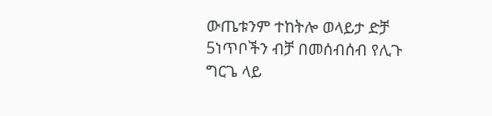ውጤቱንም ተከትሎ ወላይታ ድቻ 5ነጥቦችን ብቻ በመሰብሰብ የሊጉ ግርጌ ላይ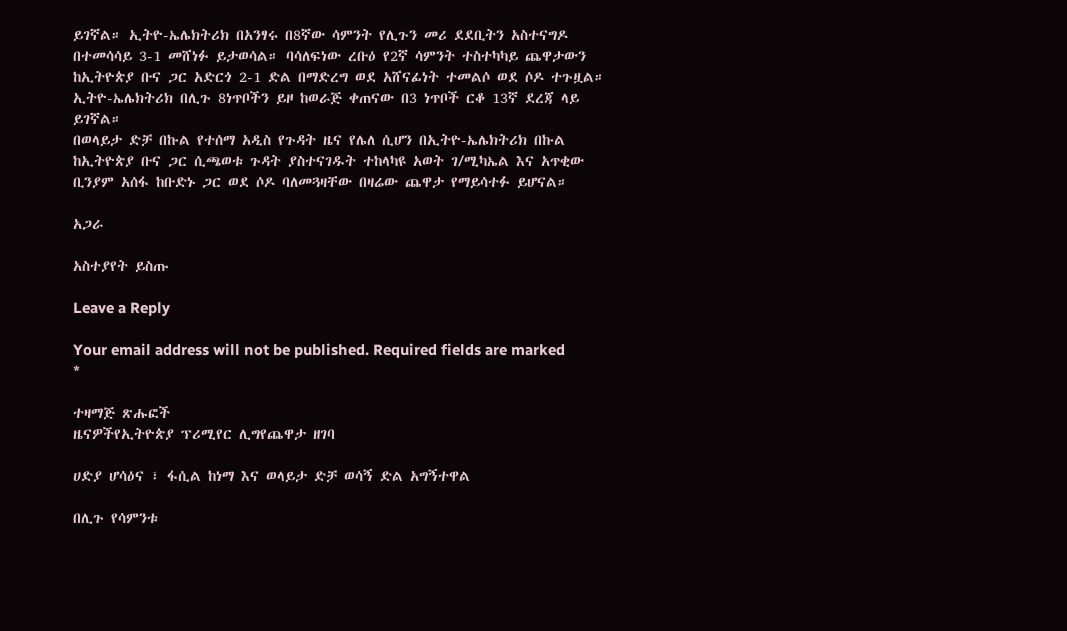ይገኛል። ኢትዮ-ኤሌክትሪክ በአንፃሩ በ8ኛው ሳምንት የሊጉን መሪ ደደቢትን አስተናግዶ በተመሳሳይ 3-1 መሸነፉ ይታወሳል። ባሳለፍነው ረቡዕ የ2ኛ ሳምንት ተስተካካይ ጨዋታውን ከኢትዮጵያ ቡና ጋር አድርጎ 2-1 ድል በማድረግ ወደ አሸናፊነት ተመልሶ ወደ ሶዶ ተጉዟል። ኢትዮ-ኤሌክትሪክ በሊጉ 8ነጥቦችን ይዞ ከወራጅ ቀጠናው በ3 ነጥቦች ርቆ 13ኛ ደረጃ ላይ ይገኛል።
በወላይታ ድቻ በኩል የተሰማ አዲስ የጉዳት ዜና የሌለ ሲሆን በኢትዮ-ኤሌክትሪክ በኩል ከኢትዮጵያ ቡና ጋር ሲጫወቱ ጉዳት ያስተናገዱት ተከላካዩ አወት ገ/ሚካኤል እና አጥቂው ቢንያም አሰፋ ከቡድኑ ጋር ወደ ሶዶ ባለመጓዛቸው በዛሬው ጨዋታ የማይሳተፉ ይሆናል።

አጋራ

አስተያየት ይስጡ

Leave a Reply

Your email address will not be published. Required fields are marked *

ተዛማጅ ጽሑፎች
ዜናዎችየኢትዮጵያ ፕሪሚየር ሊግየጨዋታ ዘገባ

ሀድያ ሆሳዕና ፣ ፋሲል ከነማ እና ወላይታ ድቻ ወሳኝ ድል አግኝተዋል

በሊጉ የሳምንቱ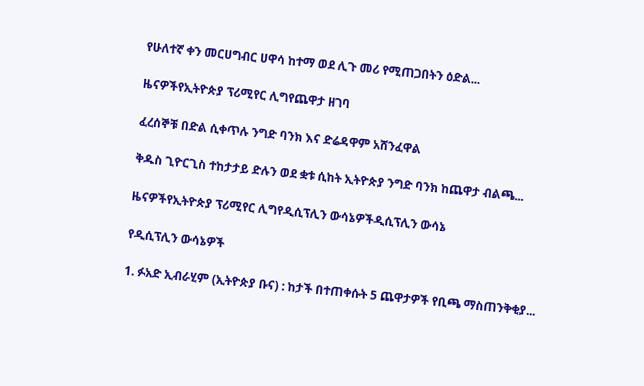የሁለተኛ ቀን መርሀግብር ሀዋሳ ከተማ ወደ ሊጉ መሪ የሚጠጋበትን ዕድል...

ዜናዎችየኢትዮጵያ ፕሪሚየር ሊግየጨዋታ ዘገባ

ፈረሰኞቹ በድል ሲቀጥሉ ንግድ ባንክ እና ድሬዳዋም አሸንፈዋል

ቅዱስ ጊዮርጊስ ተከታታይ ድሉን ወደ ቋቱ ሲከት ኢትዮጵያ ንግድ ባንክ ከጨዋታ ብልጫ...

ዜናዎችየኢትዮጵያ ፕሪሚየር ሊግየዲሲፕሊን ውሳኔዎችዲሲፕሊን ውሳኔ

የዲሲፕሊን ውሳኔዎች

1. ፉአድ ኢብራሂም (ኢትዮጵያ ቡና) : ከታች በተጠቀሱት 5 ጨዋታዎች የቢጫ ማስጠንቅቂያ...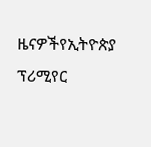ዜናዎችየኢትዮጵያ ፕሪሚየር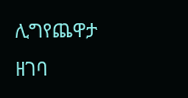ሊግየጨዋታ ዘገባ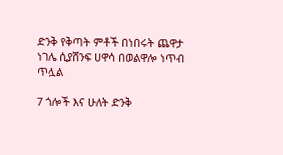ድንቅ የቅጣት ምቶች በነበሩት ጨዋታ ነገሌ ሲያሸንፍ ሀዋሳ በወልዋሎ ነጥብ ጥሏል

7 ጎሎች እና ሁለት ድንቅ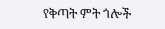የቅጣት ምት ጎሎች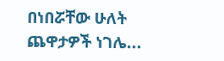በነበሯቸው ሁለት ጨዋታዎች ነገሌ...